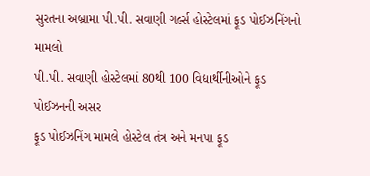સુરતના અબ્રામા પી.પી. સવાણી ગર્લ્સ હોસ્ટેલમાં ફૂડ પોઈઝનિંગનો મામલો
પી.પી. સવાણી હોસ્ટેલમાં 80થી 100 વિદ્યાર્થીનીઓને ફૂડ પોઈઝનની અસર
ફૂડ પોઈઝનિંગ મામલે હોસ્ટેલ તંત્ર અને મનપા ફૂડ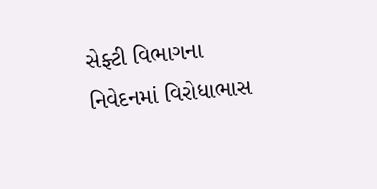સેફ્ટી વિભાગના નિવેદનમાં વિરોધાભાસ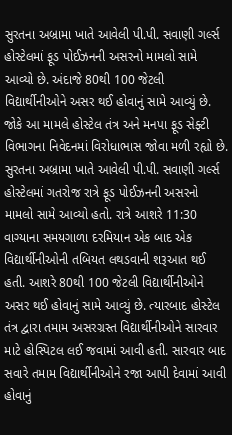સુરતના અબ્રામા ખાતે આવેલી પી.પી. સવાણી ગર્લ્સ હોસ્ટેલમાં ફૂડ પોઈઝનની અસરનો મામલો સામે આવ્યો છે. અંદાજે 80થી 100 જેટલી વિદ્યાર્થીનીઓને અસર થઈ હોવાનું સામે આવ્યું છે. જોકે આ મામલે હોસ્ટેલ તંત્ર અને મનપા ફૂડ સેફ્ટી વિભાગના નિવેદનમાં વિરોધાભાસ જોવા મળી રહ્યો છે.
સુરતના અબ્રામા ખાતે આવેલી પી.પી. સવાણી ગર્લ્સ હોસ્ટેલમાં ગતરોજ રાત્રે ફૂડ પોઈઝનની અસરનો મામલો સામે આવ્યો હતો. રાત્રે આશરે 11:30 વાગ્યાના સમયગાળા દરમિયાન એક બાદ એક વિદ્યાર્થીનીઓની તબિયત લથડવાની શરૂઆત થઈ હતી. આશરે 80થી 100 જેટલી વિદ્યાર્થીનીઓને અસર થઈ હોવાનું સામે આવ્યું છે. ત્યારબાદ હોસ્ટેલ તંત્ર દ્વારા તમામ અસરગ્રસ્ત વિદ્યાર્થીનીઓને સારવાર માટે હોસ્પિટલ લઈ જવામાં આવી હતી. સારવાર બાદ સવારે તમામ વિદ્યાર્થીનીઓને રજા આપી દેવામાં આવી હોવાનું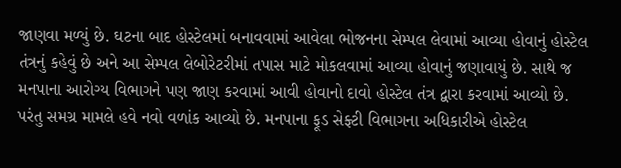જાણવા મળ્યું છે. ઘટના બાદ હોસ્ટેલમાં બનાવવામાં આવેલા ભોજનના સેમ્પલ લેવામાં આવ્યા હોવાનું હોસ્ટેલ તંત્રનું કહેવું છે અને આ સેમ્પલ લેબોરેટરીમાં તપાસ માટે મોકલવામાં આવ્યા હોવાનું જણાવાયું છે. સાથે જ મનપાના આરોગ્ય વિભાગને પણ જાણ કરવામાં આવી હોવાનો દાવો હોસ્ટેલ તંત્ર દ્વારા કરવામાં આવ્યો છે. પરંતુ સમગ્ર મામલે હવે નવો વળાંક આવ્યો છે. મનપાના ફૂડ સેફ્ટી વિભાગના અધિકારીએ હોસ્ટેલ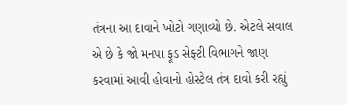તંત્રના આ દાવાને ખોટો ગણાવ્યો છે. એટલે સવાલ એ છે કે જો મનપા ફૂડ સેફ્ટી વિભાગને જાણ કરવામાં આવી હોવાનો હોસ્ટેલ તંત્ર દાવો કરી રહ્યું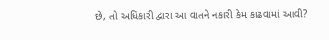છે, તો અધિકારી દ્વારા આ વાતને નકારી કેમ કાઢવામાં આવી?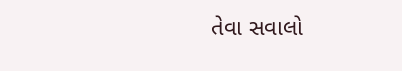તેવા સવાલો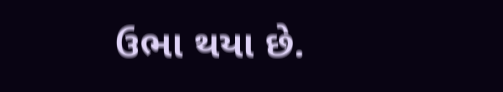ઉભા થયા છે.